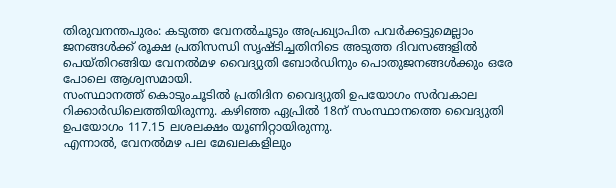തിരുവനന്തപുരം: കടുത്ത വേനൽചൂടും അപ്രഖ്യാപിത പവർക്കട്ടുമെല്ലാം ജനങ്ങൾക്ക് രൂക്ഷ പ്രതിസന്ധി സൃഷ്ടിച്ചതിനിടെ അടുത്ത ദിവസങ്ങളിൽ പെയ്തിറങ്ങിയ വേനൽമഴ വൈദ്യുതി ബോർഡിനും പൊതുജനങ്ങൾക്കും ഒരേ പോലെ ആശ്വസമായി.
സംസ്ഥാനത്ത് കൊടുംചൂടിൽ പ്രതിദിന വൈദ്യുതി ഉപയോഗം സർവകാല റിക്കാർഡിലെത്തിയിരുന്നു. കഴിഞ്ഞ ഏപ്രിൽ 18ന് സംസ്ഥാനത്തെ വൈദ്യുതി ഉപയോഗം 117.15 ലശലക്ഷം യൂണിറ്റായിരുന്നു.
എന്നാൽ, വേനൽമഴ പല മേഖലകളിലും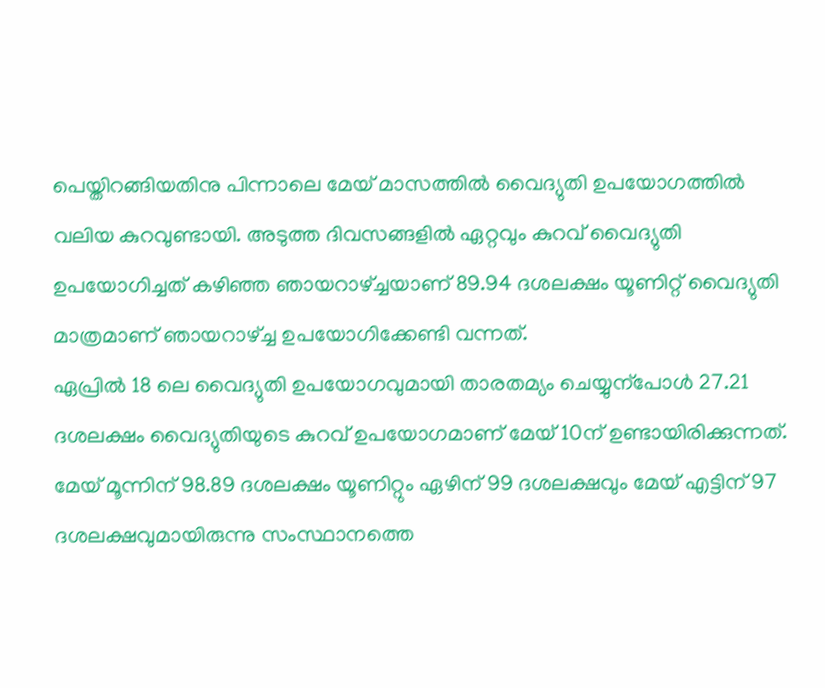പെയ്തിറങ്ങിയതിനു പിന്നാലെ മേയ് മാസത്തിൽ വൈദ്യുതി ഉപയോഗത്തിൽ വലിയ കുറവുണ്ടായി. അടുത്ത ദിവസങ്ങളിൽ ഏറ്റവും കുറവ് വൈദ്യുതി ഉപയോഗിച്ചത് കഴിഞ്ഞ ഞായറാഴ്ച്ചയാണ് 89.94 ദശലക്ഷം യൂണിറ്റ് വൈദ്യുതി മാത്രമാണ് ഞായറാഴ്ച്ച ഉപയോഗിക്കേണ്ടി വന്നത്.
ഏപ്രിൽ 18 ലെ വൈദ്യുതി ഉപയോഗവുമായി താരതമ്യം ചെയ്യുന്പോൾ 27.21 ദശലക്ഷം വൈദ്യുതിയുടെ കുറവ് ഉപയോഗമാണ് മേയ് 10ന് ഉണ്ടായിരിക്കുന്നത്. മേയ് മൂന്നിന് 98.89 ദശലക്ഷം യൂണിറ്റും ഏഴിന് 99 ദശലക്ഷവും മേയ് എട്ടിന് 97 ദശലക്ഷവുമായിരുന്നു സംസ്ഥാനത്തെ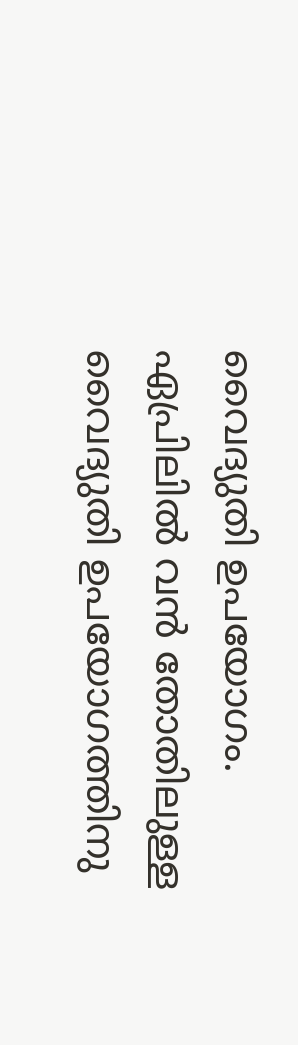വൈദ്യുതി ഉപയോഗം.
ഏപ്രിലിൽ വൻ തോതിലുള്ള വൈദ്യുതി ഉപയോഗത്തിനു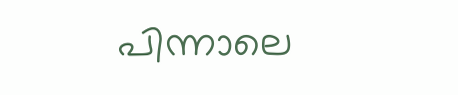പിന്നാലെ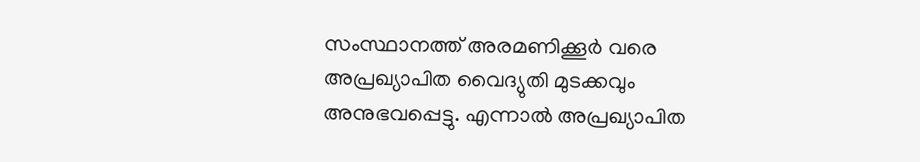സംസ്ഥാനത്ത് അരമണിക്കൂർ വരെ അപ്രഖ്യാപിത വൈദ്യുതി മുടക്കവും അനുഭവപ്പെട്ടു. എന്നാൽ അപ്രഖ്യാപിത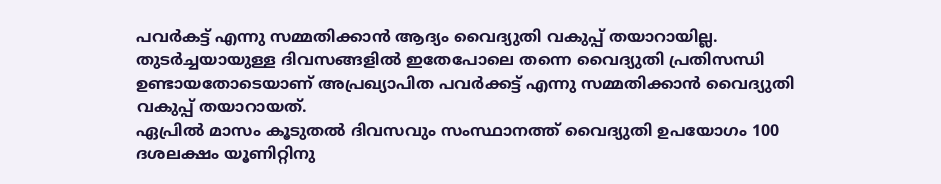പവർകട്ട് എന്നു സമ്മതിക്കാൻ ആദ്യം വൈദ്യുതി വകുപ്പ് തയാറായില്ല. തുടർച്ചയായുള്ള ദിവസങ്ങളിൽ ഇതേപോലെ തന്നെ വൈദ്യുതി പ്രതിസന്ധി ഉണ്ടായതോടെയാണ് അപ്രഖ്യാപിത പവർക്കട്ട് എന്നു സമ്മതിക്കാൻ വൈദ്യുതി വകുപ്പ് തയാറായത്.
ഏപ്രിൽ മാസം കൂടുതൽ ദിവസവും സംസ്ഥാനത്ത് വൈദ്യുതി ഉപയോഗം 100 ദശലക്ഷം യൂണിറ്റിനു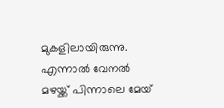മുകളിലായിരുന്നു. എന്നാൽ വേനൽ മഴയ്ക്ക് പിന്നാലെ മേയ്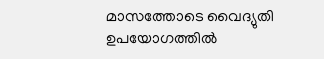മാസത്തോടെ വൈദ്യുതി ഉപയോഗത്തിൽ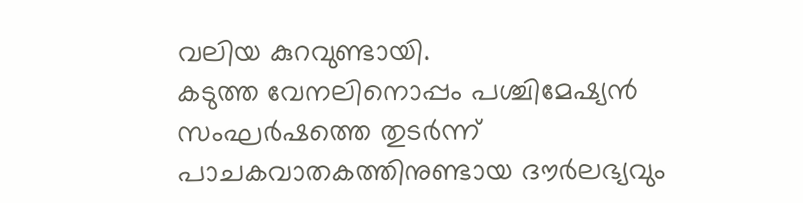വലിയ കുറവുണ്ടായി.
കടുത്ത വേനലിനൊപ്പം പശ്ചിമേഷ്യൻ സംഘർഷത്തെ തുടർന്ന് പാചകവാതകത്തിനുണ്ടായ ദൗർലഭ്യവും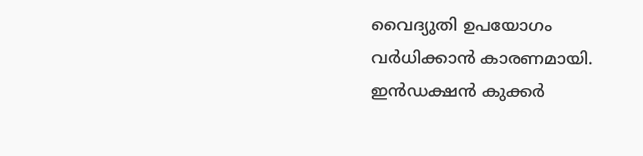വൈദ്യുതി ഉപയോഗം വർധിക്കാൻ കാരണമായി. ഇൻഡക്ഷൻ കുക്കർ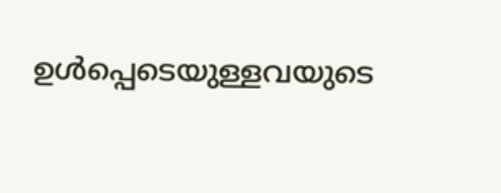ഉൾപ്പെടെയുള്ളവയുടെ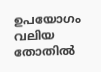ഉപയോഗം വലിയ തോതിൽ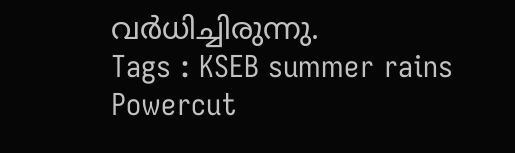വർധിച്ചിരുന്നു.
Tags : KSEB summer rains Powercut